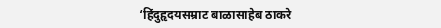‘हिंदुहृदयसम्राट बाळासाहेब ठाकरे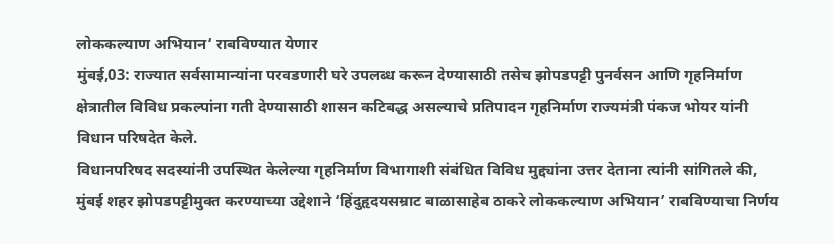लोककल्याण अभियान‘ राबविण्यात येणार
मुंबई,03: राज्यात सर्वसामान्यांना परवडणारी घरे उपलब्ध करून देण्यासाठी तसेच झोपडपट्टी पुनर्वसन आणि गृहनिर्माण क्षेत्रातील विविध प्रकल्पांना गती देण्यासाठी शासन कटिबद्ध असल्याचे प्रतिपादन गृहनिर्माण राज्यमंत्री पंकज भोयर यांनी विधान परिषदेत केले.
विधानपरिषद सदस्यांनी उपस्थित केलेल्या गृहनिर्माण विभागाशी संबंधित विविध मुद्द्यांना उत्तर देताना त्यांनी सांगितले की, मुंबई शहर झोपडपट्टीमुक्त करण्याच्या उद्देशाने ‘हिंदुहृदयसम्राट बाळासाहेब ठाकरे लोककल्याण अभियान’ राबविण्याचा निर्णय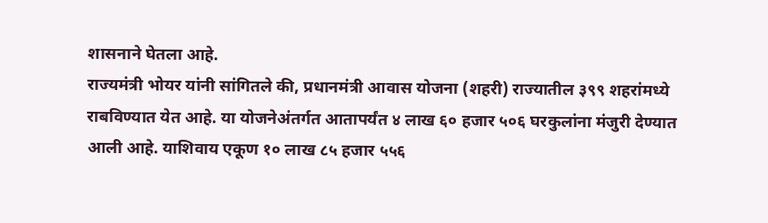शासनाने घेतला आहे.
राज्यमंत्री भोयर यांनी सांगितले की, प्रधानमंत्री आवास योजना (शहरी) राज्यातील ३९९ शहरांमध्ये राबविण्यात येत आहे. या योजनेअंतर्गत आतापर्यंत ४ लाख ६० हजार ५०६ घरकुलांना मंजुरी देण्यात आली आहे. याशिवाय एकूण १० लाख ८५ हजार ५५६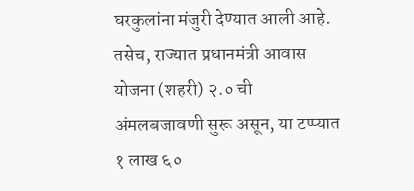घरकुलांना मंजुरी देण्यात आली आहे. तसेच, राज्यात प्रधानमंत्री आवास योजना (शहरी) २.० ची अंमलबजावणी सुरू असून, या टप्प्यात १ लाख ६०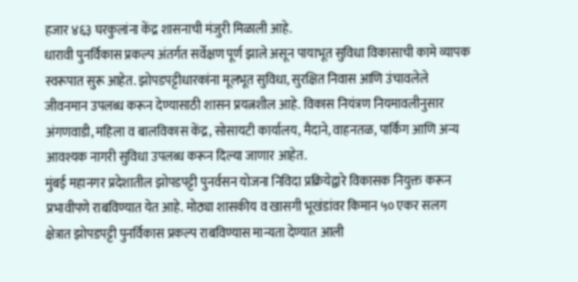हजार ४६३ घरकुलांना केंद्र शासनाची मंजुरी मिळाली आहे.
धारावी पुनर्विकास प्रकल्प अंतर्गत सर्वेक्षण पूर्ण झाले असून पायाभूत सुविधा विकासाची कामे व्यापक स्वरूपात सुरू आहेत. झोपडपट्टीधारकांना मूलभूत सुविधा, सुरक्षित निवास आणि उंचावलेले जीवनमान उपलब्ध करून देण्यासाठी शासन प्रयत्नशील आहे. विकास नियंत्रण नियमावलीनुसार अंगणवाडी, महिला व बालविकास केंद्र, सोसायटी कार्यालय, मैदाने, वाहनतळ, पार्किंग आणि अन्य आवश्यक नागरी सुविधा उपलब्ध करून दिल्या जाणार आहेत.
मुंबई महानगर प्रदेशातील झोपडपट्टी पुनर्वसन योजना निविदा प्रक्रियेद्वारे विकासक नियुक्त करून प्रभावीपणे राबविण्यात येत आहे. मोठ्या शासकीय व खासगी भूखंडांवर किमान ५० एकर सलग क्षेत्रात झोपडपट्टी पुनर्विकास प्रकल्प राबविण्यास मान्यता देण्यात आली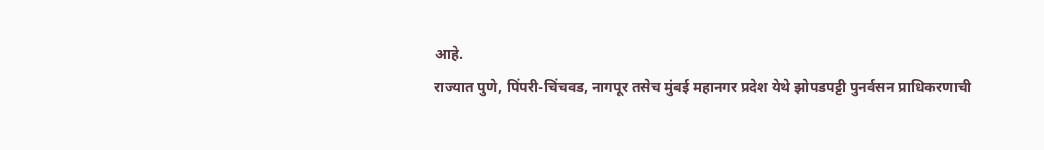आहे.
राज्यात पुणे, पिंपरी-चिंचवड, नागपूर तसेच मुंबई महानगर प्रदेश येथे झोपडपट्टी पुनर्वसन प्राधिकरणाची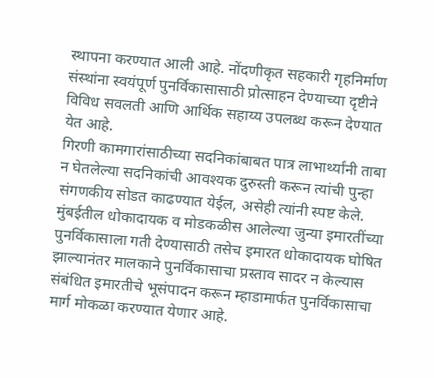स्थापना करण्यात आली आहे. नोंदणीकृत सहकारी गृहनिर्माण संस्थांना स्वयंपूर्ण पुनर्विकासासाठी प्रोत्साहन देण्याच्या दृष्टीने विविध सवलती आणि आर्थिक सहाय्य उपलब्ध करून देण्यात येत आहे.
गिरणी कामगारांसाठीच्या सदनिकांबाबत पात्र लाभार्थ्यांनी ताबा न घेतलेल्या सदनिकांची आवश्यक दुरुस्ती करून त्यांची पुन्हा संगणकीय सोडत काढण्यात येईल, असेही त्यांनी स्पष्ट केले.
मुंबईतील धोकादायक व मोडकळीस आलेल्या जुन्या इमारतींच्या पुनर्विकासाला गती देण्यासाठी तसेच इमारत धोकादायक घोषित झाल्यानंतर मालकाने पुनर्विकासाचा प्रस्ताव सादर न केल्यास संबंधित इमारतीचे भूसंपादन करून म्हाडामार्फत पुनर्विकासाचा मार्ग मोकळा करण्यात येणार आहे.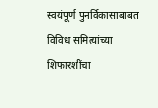स्वयंपूर्ण पुनर्विकासाबाबत विविध समित्यांच्या शिफारशींचा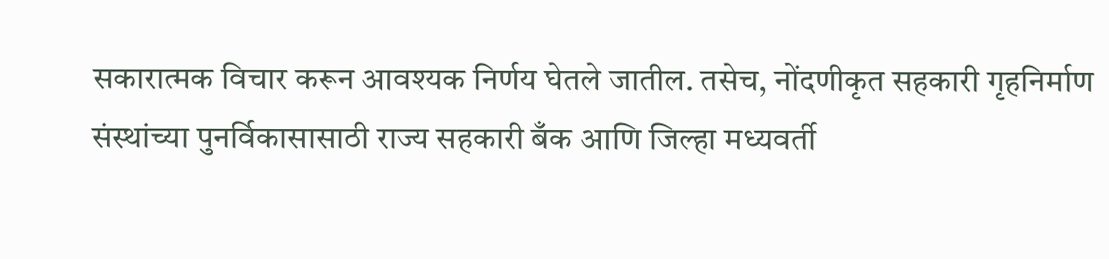सकारात्मक विचार करून आवश्यक निर्णय घेतले जातील. तसेच, नोंदणीकृत सहकारी गृहनिर्माण संस्थांच्या पुनर्विकासासाठी राज्य सहकारी बँक आणि जिल्हा मध्यवर्ती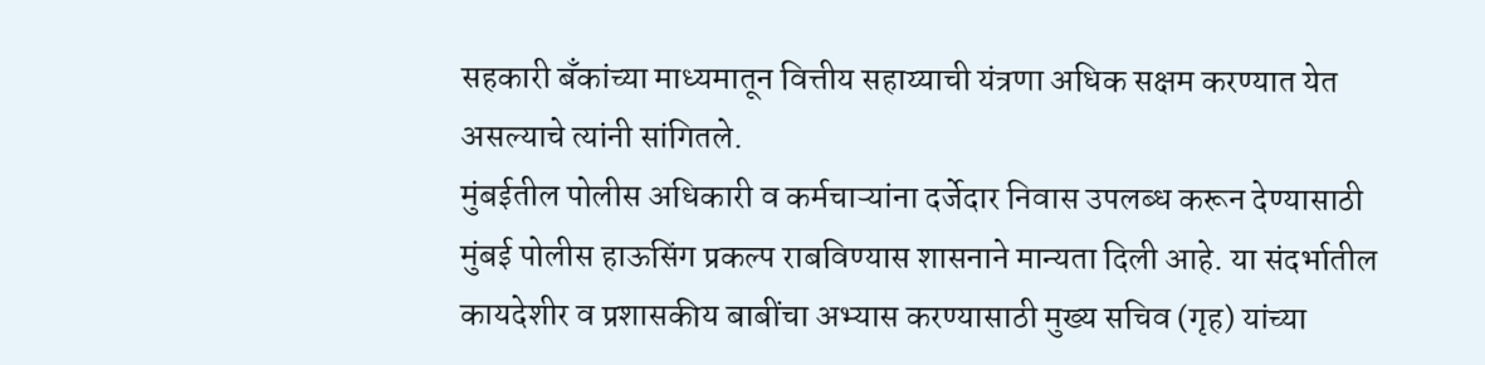सहकारी बँकांच्या माध्यमातून वित्तीय सहाय्याची यंत्रणा अधिक सक्षम करण्यात येत असल्याचे त्यांनी सांगितले.
मुंबईतील पोलीस अधिकारी व कर्मचाऱ्यांना दर्जेदार निवास उपलब्ध करून देण्यासाठी मुंबई पोलीस हाऊसिंग प्रकल्प राबविण्यास शासनाने मान्यता दिली आहे. या संदर्भातील कायदेशीर व प्रशासकीय बाबींचा अभ्यास करण्यासाठी मुख्य सचिव (गृह) यांच्या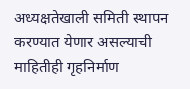अध्यक्षतेखाली समिती स्थापन करण्यात येणार असल्याची माहितीही गृहनिर्माण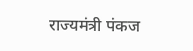राज्यमंत्री पंकज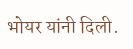भोयर यांनी दिली.